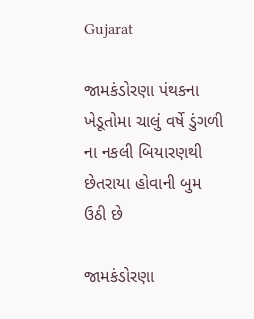Gujarat

જામકંડોરણા પંથકના ખેડૂતોમા ચાલું વર્ષે ડુંગળી ના નકલી બિયારણથી છેતરાયા હોવાની બુમ ઉઠી છે

જામકંડોરણા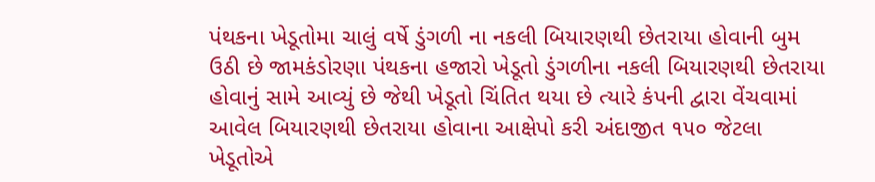પંથકના ખેડૂતોમા ચાલું વર્ષે ડુંગળી ના નકલી બિયારણથી છેતરાયા હોવાની બુમ ઉઠી છે જામકંડોરણા પંથકના હજારો ખેડૂતો ડુંગળીના નકલી બિયારણથી છેતરાયા હોવાનું સામે આવ્યું છે જેથી ખેડૂતો ચિંતિત થયા છે ત્યારે કંપની દ્વારા વેંચવામાં આવેલ બિયારણથી છેતરાયા હોવાના આક્ષેપો કરી અંદાજીત ૧૫૦ જેટલા ખેડૂતોએ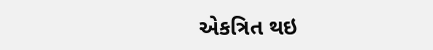એકત્રિત થઇ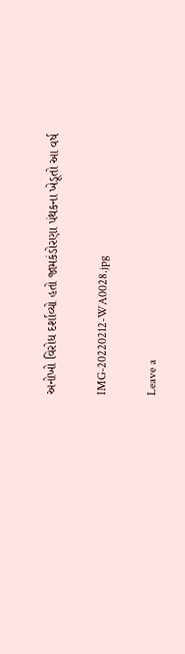અનોખો વિરોધ દર્શાવ્યો હતો જામકંડોરણા પંથકના ખેડૂતો આ વર્ષ

IMG-20220212-WA0028.jpg

Leave a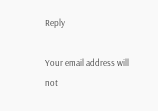Reply

Your email address will not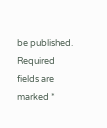be published. Required fields are marked *